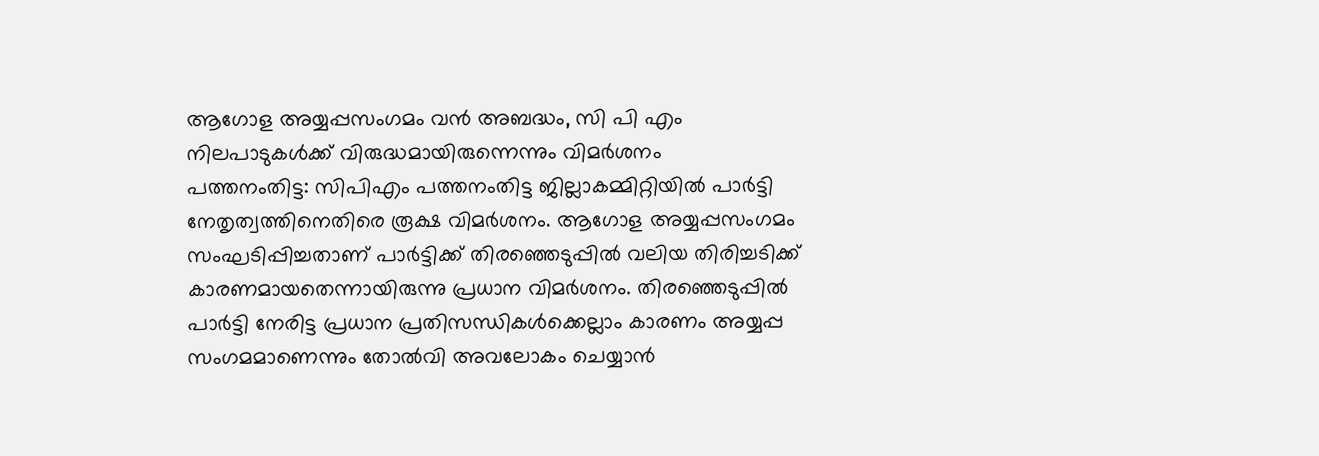ആഗോള അയ്യപ്പസംഗമം വൻ അബദ്ധം, സി പി എം നിലപാടുകൾക്ക് വിരുദ്ധമായിരുന്നെന്നും വിമർശനം
പത്തനംതിട്ട: സിപിഎം പത്തനംതിട്ട ജില്ലാകമ്മിറ്റിയിൽ പാർട്ടി നേതൃത്വത്തിനെതിരെ രൂക്ഷ വിമർശനം. ആഗോള അയ്യപ്പസംഗമം സംഘടിപ്പിച്ചതാണ് പാർട്ടിക്ക് തിരഞ്ഞെടുപ്പിൽ വലിയ തിരിച്ചടിക്ക് കാരണമായതെന്നായിരുന്നു പ്രധാന വിമർശനം. തിരഞ്ഞെടുപ്പിൽ പാർട്ടി നേരിട്ട പ്രധാന പ്രതിസന്ധികൾക്കെല്ലാം കാരണം അയ്യപ്പ സംഗമമാണെന്നും തോൽവി അവലോകം ചെയ്യാൻ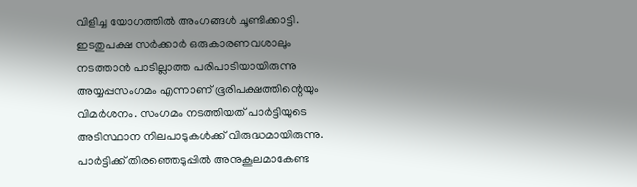വിളിച്ച യോഗത്തിൽ അംഗങ്ങൾ ചൂണ്ടിക്കാട്ടി.
ഇടതുപക്ഷ സർക്കാർ ഒരുകാരണവശാലും നടത്താൻ പാടില്ലാത്ത പരിപാടിയായിരുന്നു അയ്യപ്പസംഗമം എന്നാണ് ഭൂരിപക്ഷത്തിന്റെയും വിമർശനം. സംഗമം നടത്തിയത് പാർട്ടിയുടെ അടിസ്ഥാന നിലപാടുകൾക്ക് വിരുദ്ധമായിരുന്നു. പാർട്ടിക്ക് തിരഞ്ഞെടുപ്പിൽ അനുകൂലമാകേണ്ട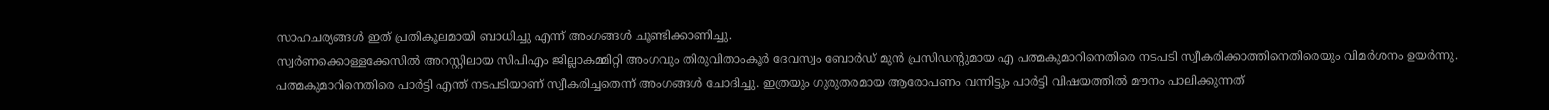സാഹചര്യങ്ങൾ ഇത് പ്രതികൂലമായി ബാധിച്ചു എന്ന് അംഗങ്ങൾ ചൂണ്ടിക്കാണിച്ചു.
സ്വർണക്കൊള്ളക്കേസിൽ അറസ്റ്റിലായ സിപിഎം ജില്ലാകമ്മിറ്റി അംഗവും തിരുവിതാംകൂർ ദേവസ്വം ബോർഡ് മുൻ പ്രസിഡന്റുമായ എ പത്മകുമാറിനെതിരെ നടപടി സ്വീകരിക്കാത്തിനെതിരെയും വിമർശനം ഉയർന്നു. പത്മകുമാറിനെതിരെ പാർട്ടി എന്ത് നടപടിയാണ് സ്വീകരിച്ചതെന്ന് അംഗങ്ങൾ ചോദിച്ചു. ഇത്രയും ഗുരുതരമായ ആരോപണം വന്നിട്ടും പാർട്ടി വിഷയത്തിൽ മൗനം പാലിക്കുന്നത്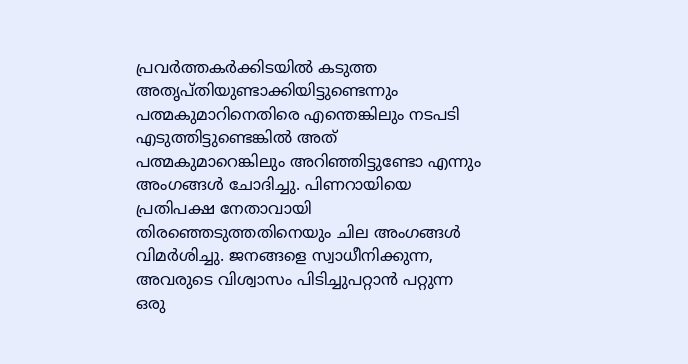പ്രവർത്തകർക്കിടയിൽ കടുത്ത അതൃപ്തിയുണ്ടാക്കിയിട്ടുണ്ടെന്നും പത്മകുമാറിനെതിരെ എന്തെങ്കിലും നടപടി എടുത്തിട്ടുണ്ടെങ്കിൽ അത് പത്മകുമാറെങ്കിലും അറിഞ്ഞിട്ടുണ്ടോ എന്നും അംഗങ്ങൾ ചോദിച്ചു. പിണറായിയെ പ്രതിപക്ഷ നേതാവായി തിരഞ്ഞെടുത്തതിനെയും ചില അംഗങ്ങൾ വിമർശിച്ചു. ജനങ്ങളെ സ്വാധീനിക്കുന്ന, അവരുടെ വിശ്വാസം പിടിച്ചുപറ്റാൻ പറ്റുന്ന ഒരു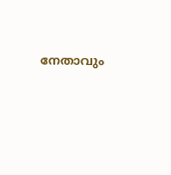നേതാവും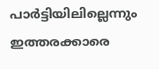പാർട്ടിയിലില്ലെന്നും ഇത്തരക്കാരെ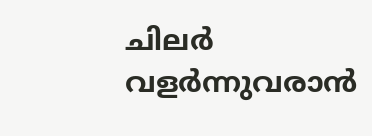ചിലർ വളർന്നുവരാൻ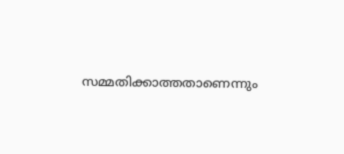സമ്മതിക്കാത്തതാണെന്നും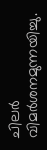ചിലർ വിമർശനമുന്നയിച്ചു.